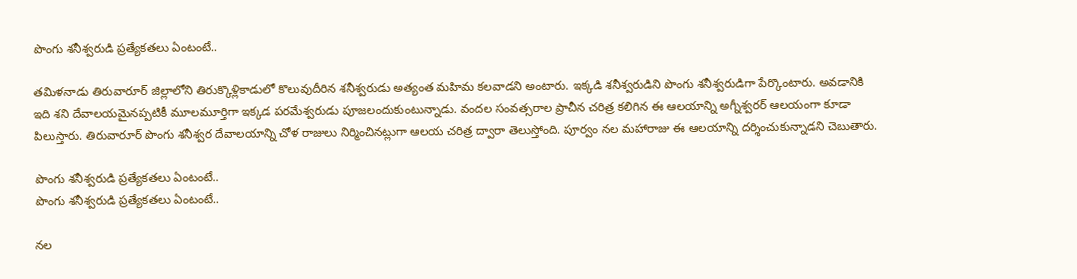పొంగు శనీశ్వరుడి ప్రత్యేకతలు ఏంటంటే..

తమిళనాడు తిరువారూర్ జిల్లాలోని తిరుక్కొళ్లికాడులో కొలువుదీరిన శనీశ్వరుడు అత్యంత మహిమ కలవాడని అంటారు. ఇక్కడి శనీశ్వరుడిని పొంగు శనీశ్వరుడిగా పేర్కొంటారు. అవడానికి ఇది శని దేవాలయమైనప్పటికీ మూలమూర్తిగా ఇక్కడ పరమేశ్వరుడు పూజలందుకుంటున్నాడు. వందల సంవత్సరాల ప్రాచీన చరిత్ర కలిగిన ఈ ఆలయాన్ని అగ్నీశ్వరర్ ఆలయంగా కూడా పిలుస్తారు. తిరువారూర్ పొంగు శనీశ్వర దేవాలయాన్ని చోళ రాజులు నిర్మించినట్లుగా ఆలయ చరిత్ర ద్వారా తెలుస్తోంది. పూర్వం నల మహారాజు ఈ ఆలయాన్ని దర్శించుకున్నాడని చెబుతారు.

పొంగు శనీశ్వరుడి ప్రత్యేకతలు ఏంటంటే..
పొంగు శనీశ్వరుడి ప్రత్యేకతలు ఏంటంటే..

నల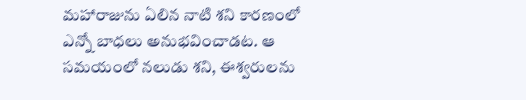మహారాజును ఏలిన నాటి శని కారణంలో ఎన్నో బాధలు అనుభవించాడట. ఆ సమయంలో నలుడు శని, ఈశ్వరులను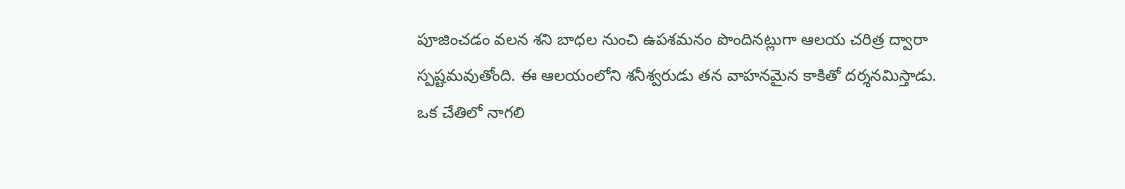పూజించడం వలన శని బాధల నుంచి ఉపశమనం పొందినట్లుగా ఆలయ చరిత్ర ద్వారా స్పష్టమవుతోంది. ఈ ఆలయంలోని శనీశ్వరుడు తన వాహనమైన కాకితో దర్శనమిస్తాడు. ఒక చేతిలో నాగలి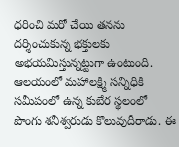ధరించి మరో చేయి తనను దర్శించుకున్న భక్తులకు అభయమిస్తున్నట్టుగా ఉంటుంది. ఆలయంలో మహాలక్ష్మి సన్నిధికి సమీపంలో ఉన్న కుబేర స్థలంలో పొంగు శనీశ్వరుడు కొలువుదీరాడు. ఈ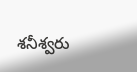శనీశ్వరు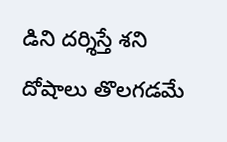డిని దర్శిస్తే శని దోషాలు తొలగడమే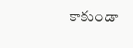కాకుండా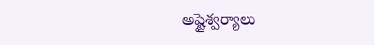అష్టైశ్వర్యాలు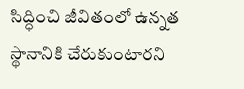సిద్ధించి జీవితంలో ఉన్నత స్థానానికి చేరుకుంటారని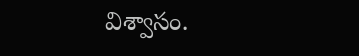విశ్వాసం.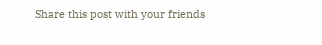Share this post with your friends